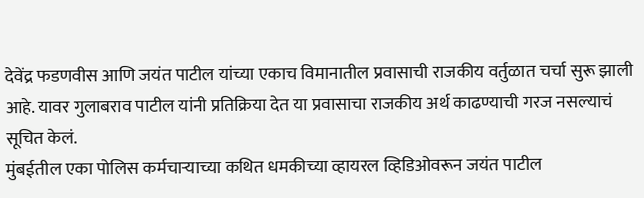देवेंद्र फडणवीस आणि जयंत पाटील यांच्या एकाच विमानातील प्रवासाची राजकीय वर्तुळात चर्चा सुरू झाली आहे. यावर गुलाबराव पाटील यांनी प्रतिक्रिया देत या प्रवासाचा राजकीय अर्थ काढण्याची गरज नसल्याचं सूचित केलं.
मुंबईतील एका पोलिस कर्मचाऱ्याच्या कथित धमकीच्या व्हायरल व्हिडिओवरून जयंत पाटील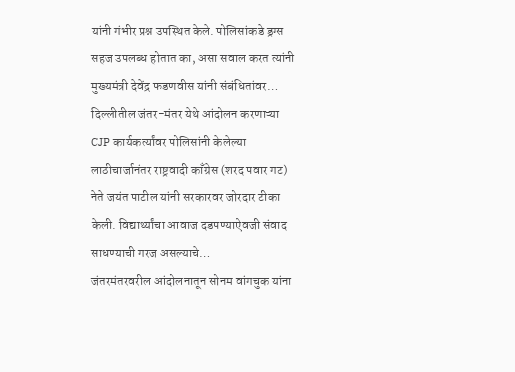यांनी गंभीर प्रश्न उपस्थित केले. पोलिसांकडे ड्रग्स सहज उपलब्ध होतात का, असा सवाल करत त्यांनी मुख्यमंत्री देवेंद्र फडणवीस यांनी संबंधितांवर…
दिल्लीतील जंतर-मंतर येथे आंदोलन करणाऱ्या CJP कार्यकर्त्यांवर पोलिसांनी केलेल्या लाठीचार्जानंतर राष्ट्रवादी काँग्रेस (शरद पवार गट) नेते जयंत पाटील यांनी सरकारवर जोरदार टीका केली. विद्यार्थ्यांचा आवाज दडपण्याऐवजी संवाद साधण्याची गरज असल्याचे…
जंतरमंतरवरील आंदोलनातून सोनम वांगचुक यांना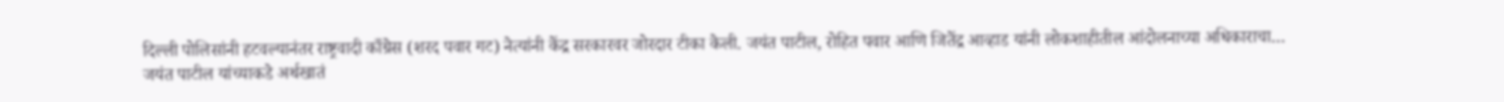दिल्ली पोलिसांनी हटवल्यानंतर राष्ट्रवादी काँग्रेस (शरद पवार गट) नेत्यांनी केंद्र सरकारवर जोरदार टीका केली. जयंत पाटील, रोहित पवार आणि जितेंद्र आव्हाड यांनी लोकशाहीतील आंदोलनाच्या अधिकाराचा…
जयंत पाटील यांच्याकडे अर्थखातं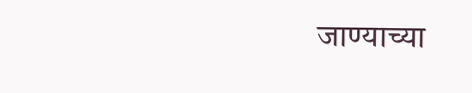जाण्याच्या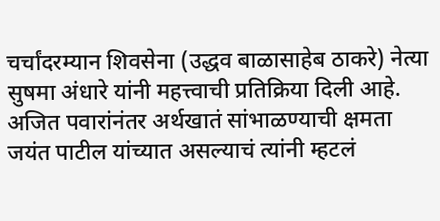चर्चांदरम्यान शिवसेना (उद्धव बाळासाहेब ठाकरे) नेत्या सुषमा अंधारे यांनी महत्त्वाची प्रतिक्रिया दिली आहे. अजित पवारांनंतर अर्थखातं सांभाळण्याची क्षमता जयंत पाटील यांच्यात असल्याचं त्यांनी म्हटलं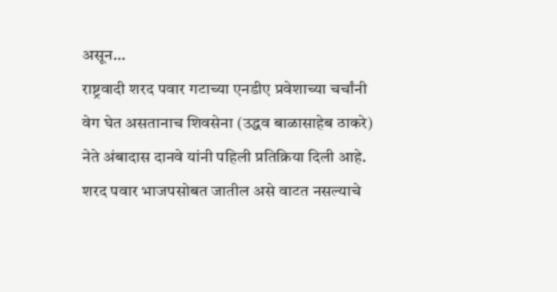असून…
राष्ट्रवादी शरद पवार गटाच्या एनडीए प्रवेशाच्या चर्चांनी वेग घेत असतानाच शिवसेना (उद्धव बाळासाहेब ठाकरे) नेते अंबादास दानवे यांनी पहिली प्रतिक्रिया दिली आहे. शरद पवार भाजपसोबत जातील असे वाटत नसल्याचे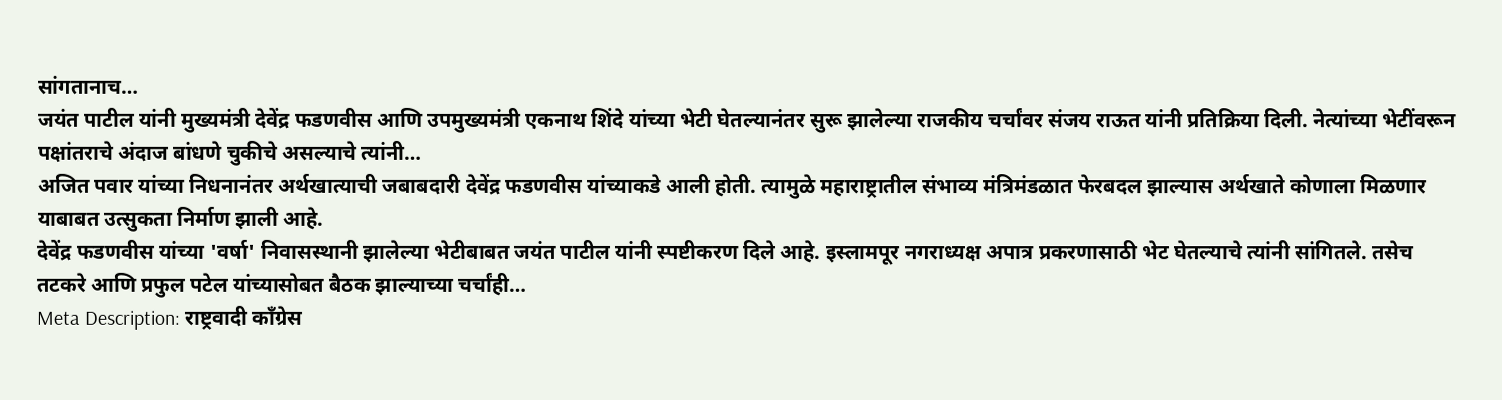सांगतानाच…
जयंत पाटील यांनी मुख्यमंत्री देवेंद्र फडणवीस आणि उपमुख्यमंत्री एकनाथ शिंदे यांच्या भेटी घेतल्यानंतर सुरू झालेल्या राजकीय चर्चांवर संजय राऊत यांनी प्रतिक्रिया दिली. नेत्यांच्या भेटींवरून पक्षांतराचे अंदाज बांधणे चुकीचे असल्याचे त्यांनी…
अजित पवार यांच्या निधनानंतर अर्थखात्याची जबाबदारी देवेंद्र फडणवीस यांच्याकडे आली होती. त्यामुळे महाराष्ट्रातील संभाव्य मंत्रिमंडळात फेरबदल झाल्यास अर्थखाते कोणाला मिळणार याबाबत उत्सुकता निर्माण झाली आहे.
देवेंद्र फडणवीस यांच्या 'वर्षा' निवासस्थानी झालेल्या भेटीबाबत जयंत पाटील यांनी स्पष्टीकरण दिले आहे. इस्लामपूर नगराध्यक्ष अपात्र प्रकरणासाठी भेट घेतल्याचे त्यांनी सांगितले. तसेच तटकरे आणि प्रफुल पटेल यांच्यासोबत बैठक झाल्याच्या चर्चांही…
Meta Description: राष्ट्रवादी काँग्रेस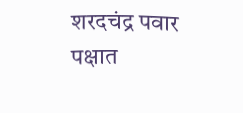शरदचंद्र पवार पक्षात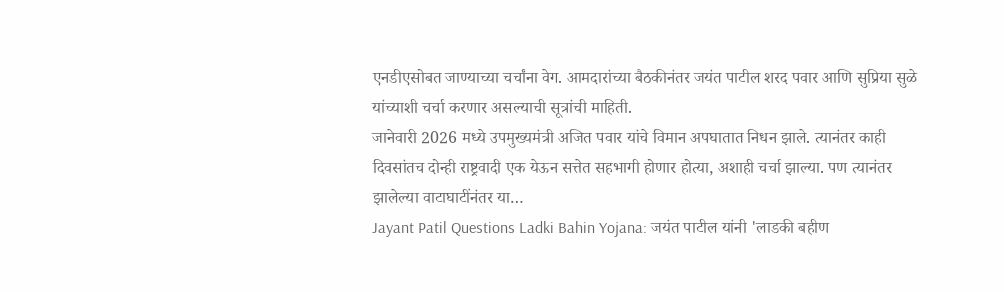एनडीएसोबत जाण्याच्या चर्चांना वेग. आमदारांच्या बैठकीनंतर जयंत पाटील शरद पवार आणि सुप्रिया सुळे यांच्याशी चर्चा करणार असल्याची सूत्रांची माहिती.
जानेवारी 2026 मध्ये उपमुख्यमंत्री अजित पवार यांचे विमान अपघातात निधन झाले. त्यानंतर काही दिवसांतच दोन्ही राष्ट्रवादी एक येऊन सत्तेत सहभागी होणार होत्या, अशाही चर्चा झाल्या. पण त्यानंतर झालेल्या वाटाघाटींनंतर या…
Jayant Patil Questions Ladki Bahin Yojana: जयंत पाटील यांनी 'लाडकी बहीण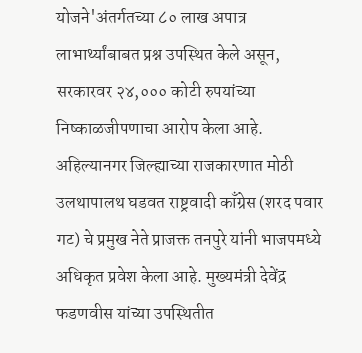योजने'अंतर्गतच्या ८० लाख अपात्र लाभार्थ्यांबाबत प्रश्न उपस्थित केले असून, सरकारवर २४,००० कोटी रुपयांच्या निष्काळजीपणाचा आरोप केला आहे.
अहिल्यानगर जिल्ह्याच्या राजकारणात मोठी उलथापालथ घडवत राष्ट्रवादी काँग्रेस (शरद पवार गट) चे प्रमुख नेते प्राजक्त तनपुरे यांनी भाजपमध्ये अधिकृत प्रवेश केला आहे. मुख्यमंत्री देवेंद्र फडणवीस यांच्या उपस्थितीत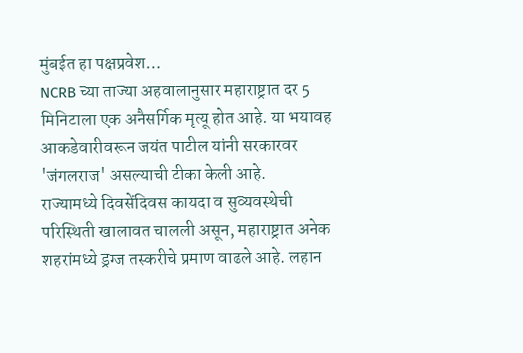मुंबईत हा पक्षप्रवेश…
NCRB च्या ताज्या अहवालानुसार महाराष्ट्रात दर 5 मिनिटाला एक अनैसर्गिक मृत्यू होत आहे. या भयावह आकडेवारीवरून जयंत पाटील यांनी सरकारवर 'जंगलराज' असल्याची टीका केली आहे.
राज्यामध्ये दिवसेंदिवस कायदा व सुव्यवस्थेची परिस्थिती खालावत चालली असून, महाराष्ट्रात अनेक शहरांमध्ये ड्रग्ज तस्करीचे प्रमाण वाढले आहे. लहान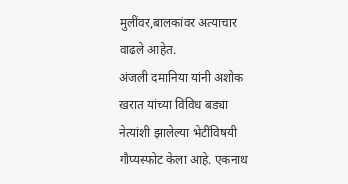मुलींवर,बालकांवर अत्याचार वाढले आहेत.
अंजली दमानिया यांनी अशोक खरात यांच्या विविध बड्या नेत्यांशी झालेल्या भेटींविषयी गौप्यस्फोट केला आहे. एकनाथ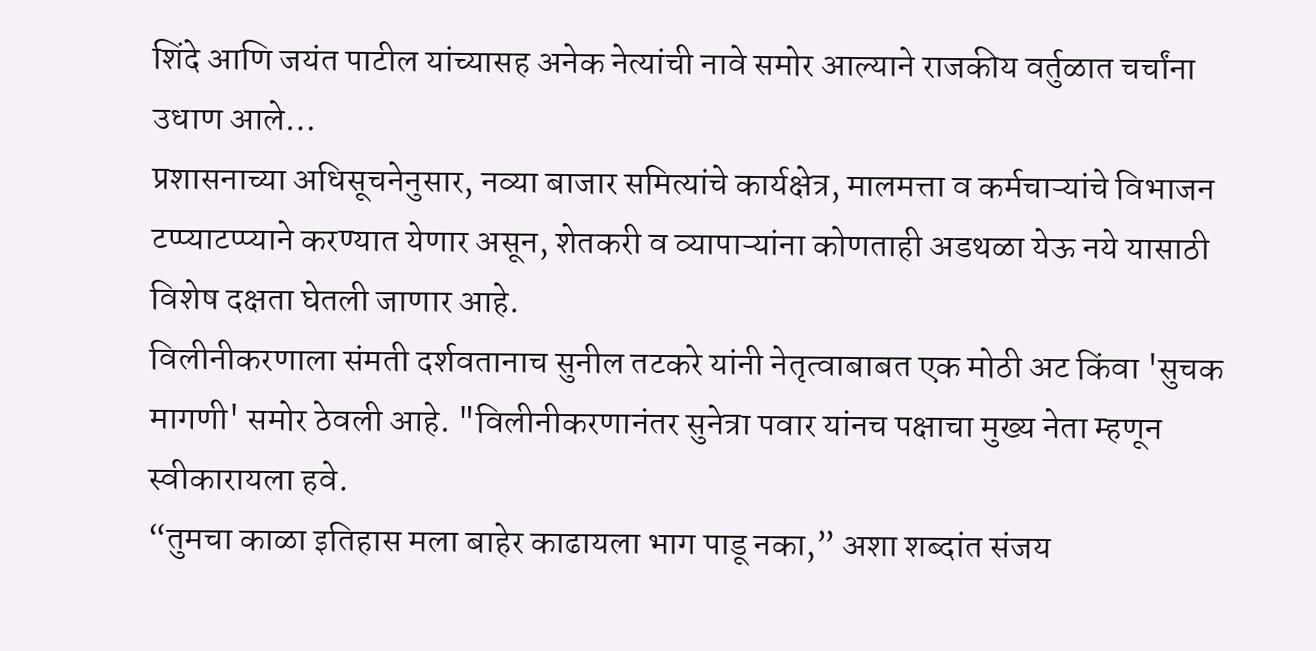शिंदे आणि जयंत पाटील यांच्यासह अनेक नेत्यांची नावे समोर आल्याने राजकीय वर्तुळात चर्चांना उधाण आले…
प्रशासनाच्या अधिसूचनेनुसार, नव्या बाजार समित्यांचे कार्यक्षेत्र, मालमत्ता व कर्मचाऱ्यांचे विभाजन टप्प्याटप्प्याने करण्यात येणार असून, शेतकरी व व्यापाऱ्यांना कोणताही अडथळा येऊ नये यासाठी विशेष दक्षता घेतली जाणार आहे.
विलीनीकरणाला संमती दर्शवतानाच सुनील तटकरे यांनी नेतृत्वाबाबत एक मोठी अट किंवा 'सुचक मागणी' समोर ठेवली आहे. "विलीनीकरणानंतर सुनेत्रा पवार यांनच पक्षाचा मुख्य नेता म्हणून स्वीकारायला हवे.
“तुमचा काळा इतिहास मला बाहेर काढायला भाग पाडू नका,” अशा शब्दांत संजय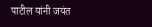पाटील यांनी जयंत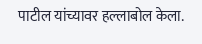पाटील यांच्यावर हल्लाबोल केला.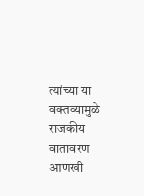त्यांच्या या वक्तव्यामुळे राजकीय वातावरण आणखी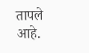तापले आहे.